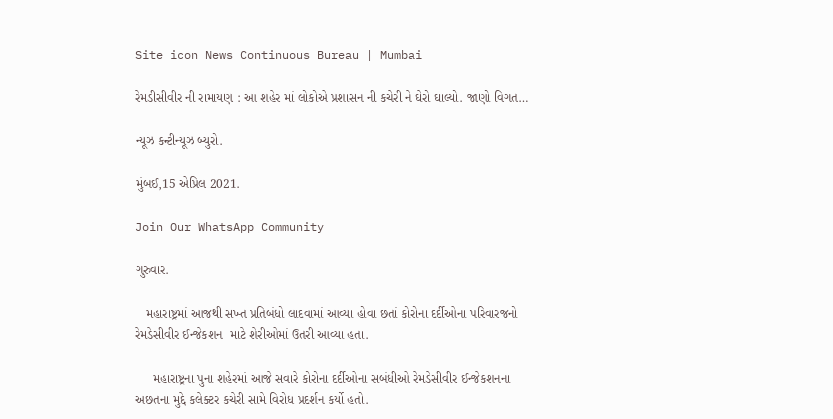Site icon News Continuous Bureau | Mumbai

રેમડીસીવીર ની રામાયણ : આ શહેર માં લોકોએ પ્રશાસન ની કચેરી ને ઘેરો ઘાલ્યો. જાણો વિગત…

ન્યૂઝ કન્ટીન્યૂઝ બ્યુરો.

મુંબઈ,15 એપ્રિલ 2021.

Join Our WhatsApp Community

ગુરુવાર.

   મહારાષ્ટ્રમાં આજથી સખ્ત પ્રતિબંધો લાદવામાં આવ્યા હોવા છતાં કોરોના દર્દીઓના પરિવારજનો  રેમડેસીવીર ઈન્જેકશન  માટે શેરીઓમાં ઉતરી આવ્યા હતા.

     મહારાષ્ટ્રના પુના શહેરમાં આજે સવારે કોરોના દર્દીઓના સબંધીઓ રેમડેસીવીર ઈન્જેકશનના અછતના મુદ્દે કલેક્ટર કચેરી સામે વિરોધ પ્રદર્શન કર્યો હતો.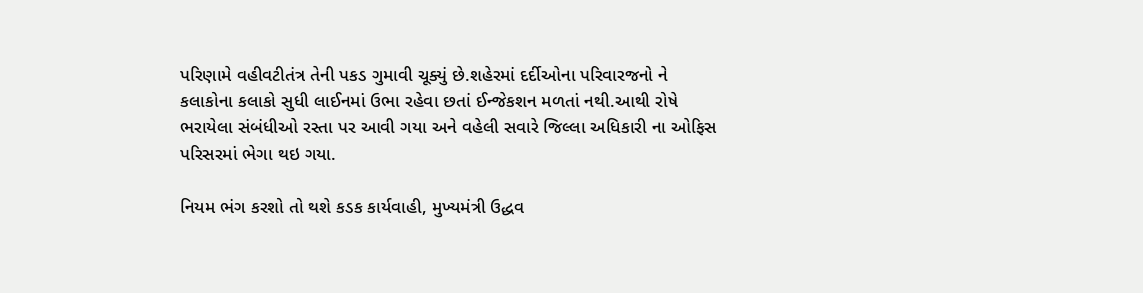પરિણામે વહીવટીતંત્ર તેની પકડ ગુમાવી ચૂક્યું છે.શહેરમાં દર્દીઓના પરિવારજનો ને કલાકોના કલાકો સુધી લાઈનમાં ઉભા રહેવા છતાં ઈન્જેકશન મળતાં નથી.આથી રોષે ભરાયેલા સંબંધીઓ રસ્તા પર આવી ગયા અને વહેલી સવારે જિલ્લા અધિકારી ના ઓફિસ પરિસરમાં ભેગા થઇ ગયા.

નિયમ ભંગ કરશો તો થશે કડક કાર્યવાહી, મુખ્યમંત્રી ઉદ્ધવ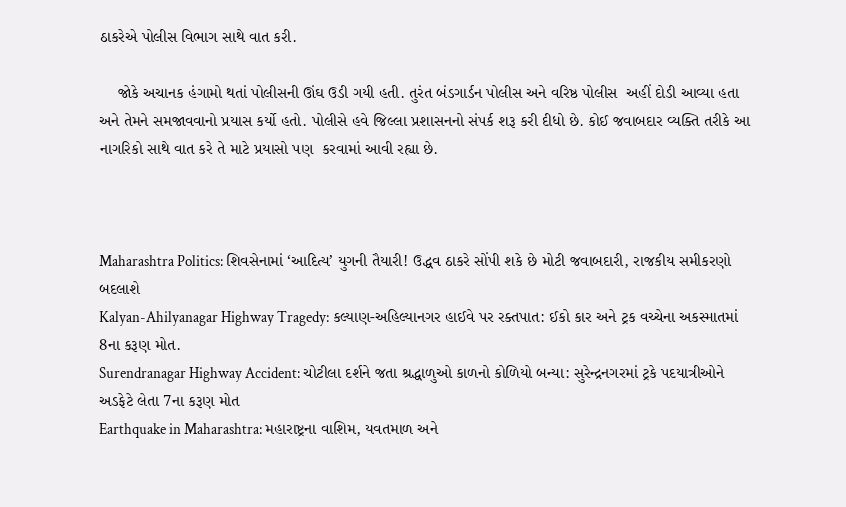ઠાકરેએ પોલીસ વિભાગ સાથે વાત કરી.

    જોકે અચાનક હંગામો થતાં પોલીસની ઊંઘ ઉડી ગયી હતી. તુરંત બંડગાર્ડન પોલીસ અને વરિષ્ઠ પોલીસ  અહીં દોડી આવ્યા હતા અને તેમને સમજાવવાનો પ્રયાસ કર્યો હતો. પોલીસે હવે જિલ્લા પ્રશાસનનો સંપર્ક શરૂ કરી દીધો છે. કોઈ જવાબદાર વ્યક્તિ તરીકે આ નાગરિકો સાથે વાત કરે તે માટે પ્રયાસો પણ  કરવામાં આવી રહ્યા છે.



Maharashtra Politics: શિવસેનામાં ‘આદિત્ય’ યુગની તૈયારી! ઉદ્ધવ ઠાકરે સોંપી શકે છે મોટી જવાબદારી, રાજકીય સમીકરણો બદલાશે
Kalyan-Ahilyanagar Highway Tragedy: કલ્યાણ-અહિલ્યાનગર હાઈવે પર રક્તપાત: ઈકો કાર અને ટ્રક વચ્ચેના અકસ્માતમાં 8ના કરૂણ મોત.
Surendranagar Highway Accident: ચોટીલા દર્શને જતા શ્રદ્ધાળુઓ કાળનો કોળિયો બન્યા: સુરેન્દ્રનગરમાં ટ્રકે પદયાત્રીઓને અડફેટે લેતા 7ના કરૂણ મોત
Earthquake in Maharashtra: મહારાષ્ટ્રના વાશિમ, યવતમાળ અને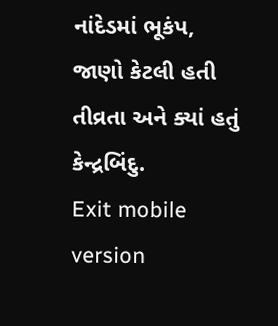નાંદેડમાં ભૂકંપ, જાણો કેટલી હતી તીવ્રતા અને ક્યાં હતું કેન્દ્રબિંદુ.
Exit mobile version